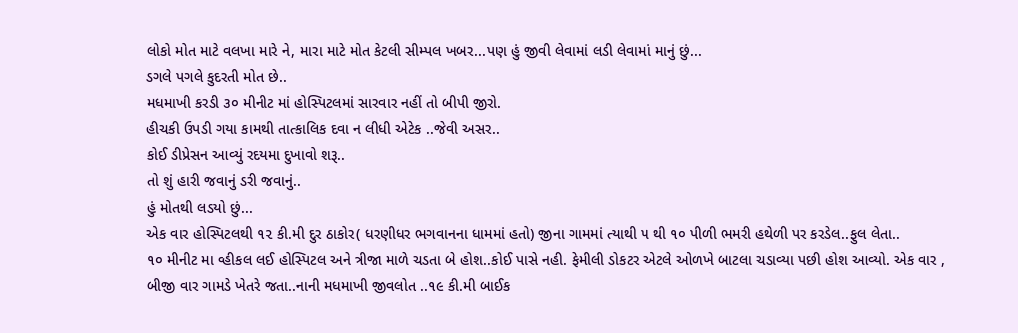લોકો મોત માટે વલખા મારે ને, મારા માટે મોત કેટલી સીમ્પલ ખબર...પણ હું જીવી લેવામાં લડી લેવામાં માનું છું...
ડગલે પગલે કુદરતી મોત છે..
મધમાખી કરડી ૩૦ મીનીટ માં હોસ્પિટલમાં સારવાર નહીં તો બીપી જીરો.
હીચકી ઉપડી ગયા કામથી તાત્કાલિક દવા ન લીધી એટેક ..જેવી અસર..
કોઈ ડીપ્રેસન આવ્યું રદયમા દુખાવો શરૂ..
તો શું હારી જવાનું ડરી જવાનું..
હું મોતથી લડયો છું...
એક વાર હોસ્પિટલથી ૧૨ કી.મી દુર ઠાકોર( ધરણીધર ભગવાનના ધામમાં હતો) જીના ગામમાં ત્યાથી ૫ થી ૧૦ પીળી ભમરી હથેળી પર કરડેલ..ફુલ લેતા..
૧૦ મીનીટ મા વ્હીકલ લઈ હોસ્પિટલ અને ત્રીજા માળે ચડતા બે હોશ..કોઈ પાસે નહી. ફેમીલી ડોકટર એટલે ઓળખે બાટલા ચડાવ્યા પછી હોશ આવ્યો. એક વાર , બીજી વાર ગામડે ખેતરે જતા..નાની મધમાખી જીવલોત ..૧૯ કી.મી બાઈક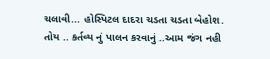ચલાવી... હોસ્પિટલ દાદરા ચડતા ચડતા બેહોશ.
તોય .. કર્તવ્ય નું પાલન કરવાનું ..આમ જંગ નહી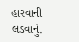હારવાની લડવાનું.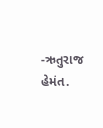-ઋતુરાજ હેમંત.